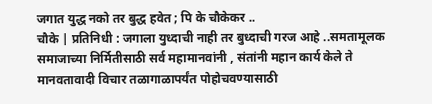जगात युद्ध नको तर बुद्ध हवेत ; पि के चौकेकर ..
चौके | प्रतिनिधी : जगाला युध्दाची नाही तर बुध्दाची गरज आहे ..समतामूलक समाजाच्या निर्मितीसाठी सर्व महामानवांनी , संतांनी महान कार्य केले ते मानवतावादी विचार तळागाळापर्यंत पोहोचवण्यासाठी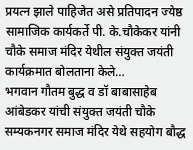प्रयत्न झाले पाहिजेत असे प्रतिपादन ज्येष्ठ सामाजिक कार्यकर्ते पी. के.चौकेकर यांनी चौके समाज मंदिर येथील संयुक्त जयंती कार्यक्रमात बोलताना केले…
भगवान गौतम बुद्ध व डॉ बाबासाहेब आंबेडकर यांची संयुक्त जयंती चौके सम्यकनगर समाज मंदिर येथे सहयोग बौद्ध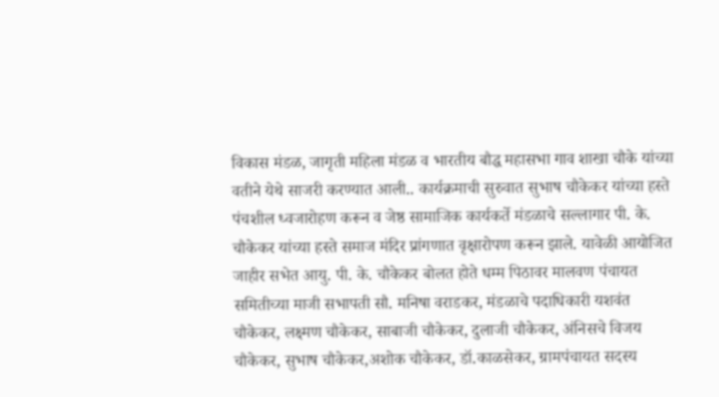विकास मंडळ, जागृती महिला मंडळ व भारतीय बौद्ध महासभा गाव शाखा चौके यांच्या वतीने येथे साजरी करण्यात आली.. कार्यक्रमाची सुरुवात सुभाष चौकेकर यांच्या हस्ते पंचशील ध्वजारोहण करून व जेष्ठ सामाजिक कार्यकर्ते मंडळाचे सल्लागार पी. के. चौकेकर यांच्या हस्ते समाज मंदिर प्रांगणात वृक्षारोपण करून झाले. यावेळी आयोजित जाहीर सभेत आयु. पी. के. चौकेकर बोलत होते धम्म पिठावर मालवण पंचायत समितीच्या माजी सभापती सौ. मनिषा वराडकर, मंडळाचे पदाधिकारी यशवंत चौकेकर, लक्ष्मण चौकेकर, साबाजी चौकेकर, दुलाजी चौकेकर, अंनिसचे विजय चौकेकर, सुभाष चौकेकर,अशोक चौकेकर, डॉ.काळसेकर, ग्रामपंचायत सदस्य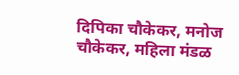दिपिका चौकेकर, मनोज चौकेकर, महिला मंडळ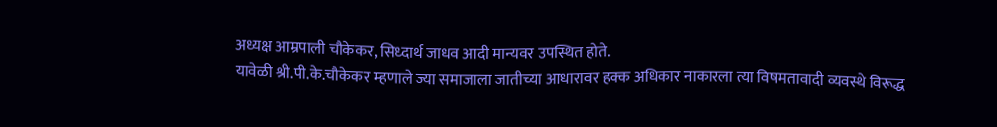अध्यक्ष आम्रपाली चौकेकर, सिध्दार्थ जाधव आदी मान्यवर उपस्थित होते.
यावेळी श्री.पी.के.चौकेकर म्हणाले ज्या समाजाला जातीच्या आधारावर हक्क अधिकार नाकारला त्या विषमतावादी व्यवस्थे विरूद्ध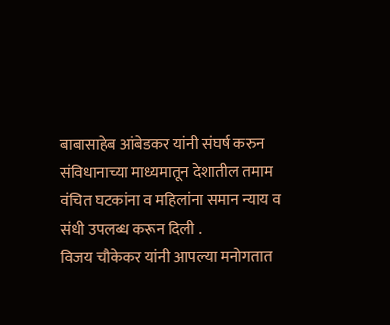बाबासाहेब आंबेडकर यांनी संघर्ष करुन संविधानाच्या माध्यमातून देशातील तमाम वंचित घटकांना व महिलांना समान न्याय व संधी उपलब्ध करून दिली .
विजय चौकेकर यांनी आपल्या मनोगतात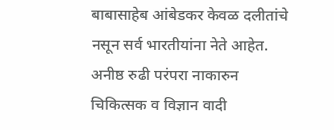बाबासाहेब आंबेडकर केवळ दलीतांचे नसून सर्व भारतीयांना नेते आहेत. अनीष्ठ रुढी परंपरा नाकारुन चिकित्सक व विज्ञान वादी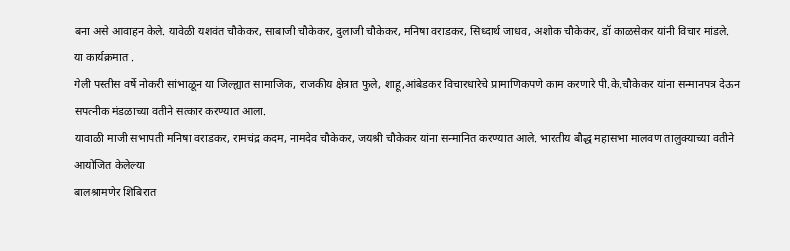बना असे आवाहन केले. यावेळी यशवंत चौकेकर, साबाजी चौकेकर, दुलाजी चौकेकर, मनिषा वराडकर, सिध्दार्थ जाधव, अशोक चौकेकर, डॉ काळसेकर यांनी विचार मांडले.
या कार्यक्रमात .
गेली पस्तीस वर्षे नोकरी सांभाळून या जिल्ह्यात सामाजिक, राजकीय क्षेत्रात फुले, शाहू,आंबेडकर विचारधारेचे प्रामाणिकपणे काम करणारे पी.के.चौकेकर यांना सन्मानपत्र देऊन सपत्नीक मंडळाच्या वतीने सत्कार करण्यात आला.
यावाळी माजी सभापती मनिषा वराडकर, रामचंद्र कदम, नामदेव चौकेकर, जयश्री चौकेकर यांना सन्मानित करण्यात आले. भारतीय बौद्ध महासभा मालवण तालुक्याच्या वतीने आयोजित केलेल्या
बालश्रामणेर शिबिरात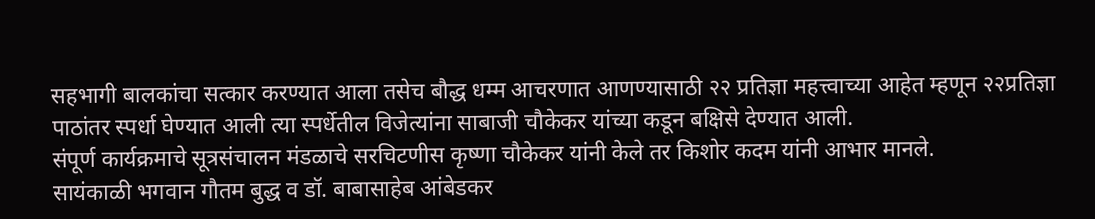सहभागी बालकांचा सत्कार करण्यात आला तसेच बौद्ध धम्म आचरणात आणण्यासाठी २२ प्रतिज्ञा महत्त्वाच्या आहेत म्हणून २२प्रतिज्ञा पाठांतर स्पर्धा घेण्यात आली त्या स्पर्धेतील विजेत्यांना साबाजी चौकेकर यांच्या कडून बक्षिसे देण्यात आली.
संपूर्ण कार्यक्रमाचे सूत्रसंचालन मंडळाचे सरचिटणीस कृष्णा चौकेकर यांनी केले तर किशोर कदम यांनी आभार मानले.
सायंकाळी भगवान गौतम बुद्ध व डॉ. बाबासाहेब आंबेडकर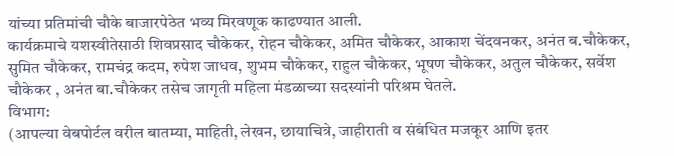यांच्या प्रतिमांची चौके बाजारपेठेत भव्य मिरवणूक काढण्यात आली.
कार्यक्रमाचे यशस्वीतेसाठी शिवप्रसाद चौकेकर, रोहन चौकेकर, अमित चौकेकर, आकाश चेंदवनकर, अनंत ब.चौकेकर, सुमित चौकेकर, रामचंद्र कदम, रुपेश जाधव, शुभम चौकेकर, राहुल चौकेकर, भूषण चौकेकर, अतुल चौकेकर, सर्वेश चौकेकर , अनंत बा.चौकेकर तसेच जागृती महिला मंडळाच्या सदस्यांनी परिश्रम घेतले.
विभाग:
(आपल्या वेबपोर्टल वरील बातम्या, माहिती, लेखन, छायाचित्रे, जाहीराती व संबंधित मजकूर आणि इतर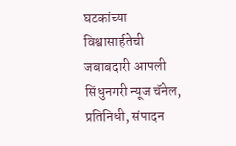घटकांच्या विश्वासार्हतेची जबाबदारी आपली सिंधुनगरी न्यूज चॅनेल, प्रतिनिधी, संपादन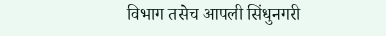विभाग तसेच आपली सिंधुनगरी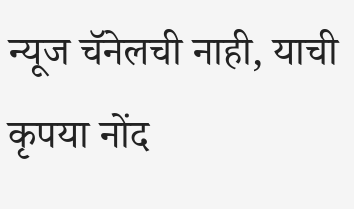न्यूज चॅनेलची नाही, याची कृपया नोंद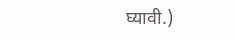घ्यावी.)